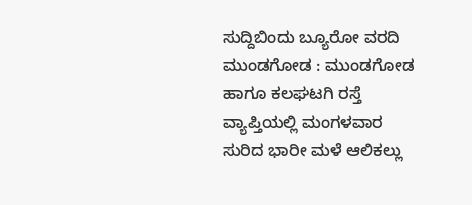ಸುದ್ದಿಬಿಂದು ಬ್ಯೂರೋ ವರದಿ
ಮುಂಡಗೋಡ : ಮುಂಡಗೋಡ ಹಾಗೂ ಕಲಘಟಗಿ ರಸ್ತೆ ವ್ಯಾಪ್ತಿಯಲ್ಲಿ ಮಂಗಳವಾರ ಸುರಿದ ಭಾರೀ ಮಳೆ ಆಲಿಕಲ್ಲು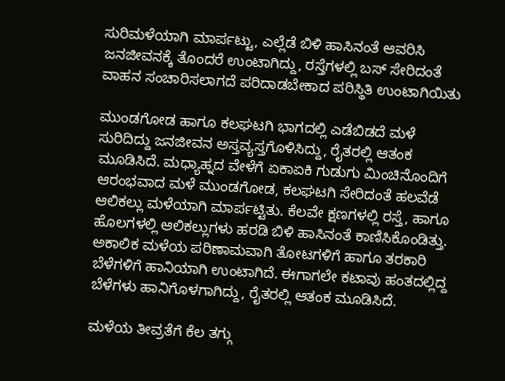ಸುರಿಮಳೆಯಾಗಿ ಮಾರ್ಪಟ್ಟು, ಎಲ್ಲೆಡೆ ಬಿಳಿ ಹಾಸಿನಂತೆ ಆವರಿಸಿ ಜನಜೀವನಕ್ಕೆ ತೊಂದರೆ ಉಂಟಾಗಿದ್ದು, ರಸ್ತೆಗಳಲ್ಲಿ ಬಸ್ ಸೇರಿದಂತೆ ವಾಹನ ಸಂಚಾರಿಸಲಾಗದೆ ಪರಿದಾಡಬೇಕಾದ‌ ಪರಿಸ್ಥಿತಿ ಉಂಟಾಗಿಯಿತು‌

ಮುಂಡಗೋಡ ಹಾಗೂ ಕಲಘಟಗಿ ಭಾಗದಲ್ಲಿ ಎಡೆಬಿಡದೆ ಮಳೆ‌‌ ಸುರಿದಿದ್ದು ಜನಜೀವನ ಅಸ್ತವ್ಯಸ್ತಗೊಳಿಸಿದ್ದು, ರೈತರಲ್ಲಿ ಆತಂಕ ಮೂಡಿಸಿದೆ. ಮಧ್ಯಾಹ್ನದ ವೇಳೆಗೆ ಏಕಾಏಕಿ ಗುಡುಗು ಮಿಂಚಿನೊಂದಿಗೆ ಆರಂಭವಾದ ಮಳೆ ಮುಂಡಗೋಡ, ಕಲಘಟಗಿ ಸೇರಿದಂತೆ ಹಲವೆಡೆ ಆಲಿಕಲ್ಲು ಮಳೆಯಾಗಿ ಮಾರ್ಪಟ್ಟಿತು. ಕೆಲವೇ ಕ್ಷಣಗಳಲ್ಲಿ ರಸ್ತೆ, ಹಾಗೂ ಹೊಲಗಳಲ್ಲಿ ಆಲಿಕಲ್ಲುಗಳು ಹರಡಿ ಬಿಳಿ ಹಾಸಿನಂತೆ ಕಾಣಿಸಿಕೊಂಡಿತ್ತು. ಅಕಾಲಿಕ ಮಳೆಯ ಪರಿಣಾಮವಾಗಿ ತೋಟಗಳಿಗೆ ಹಾಗೂ ತರಕಾರಿ ಬೆಳೆಗಳಿಗೆ ಹಾನಿಯಾಗಿ‌ ಉಂಟಾಗಿದೆ. ಈಗಾಗಲೇ ಕಟಾವು ಹಂತದಲ್ಲಿದ್ದ ಬೆಳೆಗಳು ಹಾನಿಗೊಳಗಾಗಿದ್ದು, ರೈತರಲ್ಲಿ ಆತಂಕ‌‌ ಮೂಡಿಸಿದೆ.

ಮಳೆಯ ತೀವ್ರತೆಗೆ ಕೆಲ ತಗ್ಗು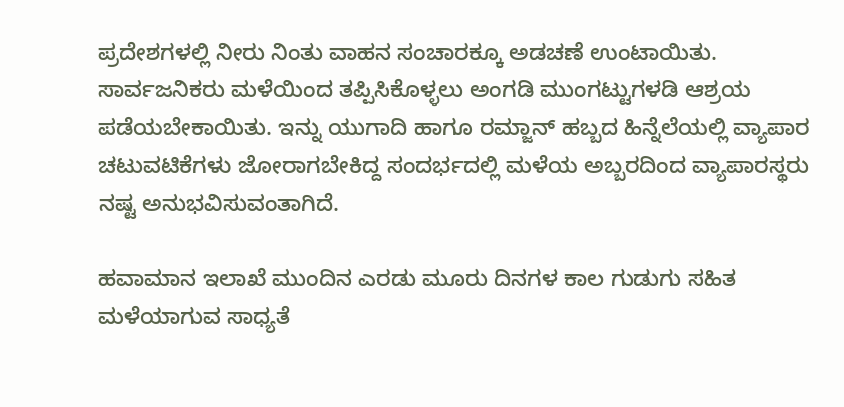ಪ್ರದೇಶಗಳಲ್ಲಿ ನೀರು ನಿಂತು ವಾಹನ ಸಂಚಾರಕ್ಕೂ ಅಡಚಣೆ ಉಂಟಾಯಿತು. ಸಾರ್ವಜನಿಕರು ಮಳೆಯಿಂದ ತಪ್ಪಿಸಿಕೊಳ್ಳಲು ಅಂಗಡಿ ಮುಂಗಟ್ಟುಗಳಡಿ ಆಶ್ರಯ ಪಡೆಯಬೇಕಾಯಿತು. ಇನ್ನು ಯುಗಾದಿ ಹಾಗೂ ರಮ್ಜಾನ್ ಹಬ್ಬದ ಹಿನ್ನೆಲೆಯಲ್ಲಿ ವ್ಯಾಪಾರ ಚಟುವಟಿಕೆಗಳು ಜೋರಾಗಬೇಕಿದ್ದ ಸಂದರ್ಭದಲ್ಲಿ ಮಳೆಯ ಅಬ್ಬರದಿಂದ ವ್ಯಾಪಾರಸ್ಥರು ನಷ್ಟ ಅನುಭವಿಸುವಂತಾಗಿದೆ.

ಹವಾಮಾನ ಇಲಾಖೆ ಮುಂದಿನ ಎರಡು ಮೂರು ದಿನಗಳ ಕಾಲ ಗುಡುಗು ಸಹಿತ ಮಳೆಯಾಗುವ ಸಾಧ್ಯತೆ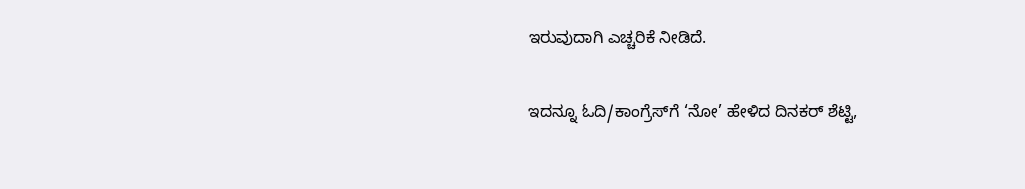ಇರುವುದಾಗಿ ಎಚ್ಚರಿಕೆ ನೀಡಿದೆ.

ಇದನ್ನೂ ಓದಿ/ಕಾಂಗ್ರೆಸ್‌ಗೆ ‘ನೋ’ ಹೇಳಿದ ದಿನಕರ್ ಶೆಟ್ಟಿ,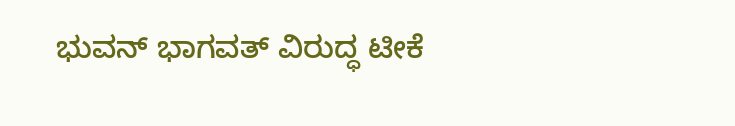ಭುವನ್ ಭಾಗವತ್‌ ವಿರುದ್ಧ ಟೀಕೆ